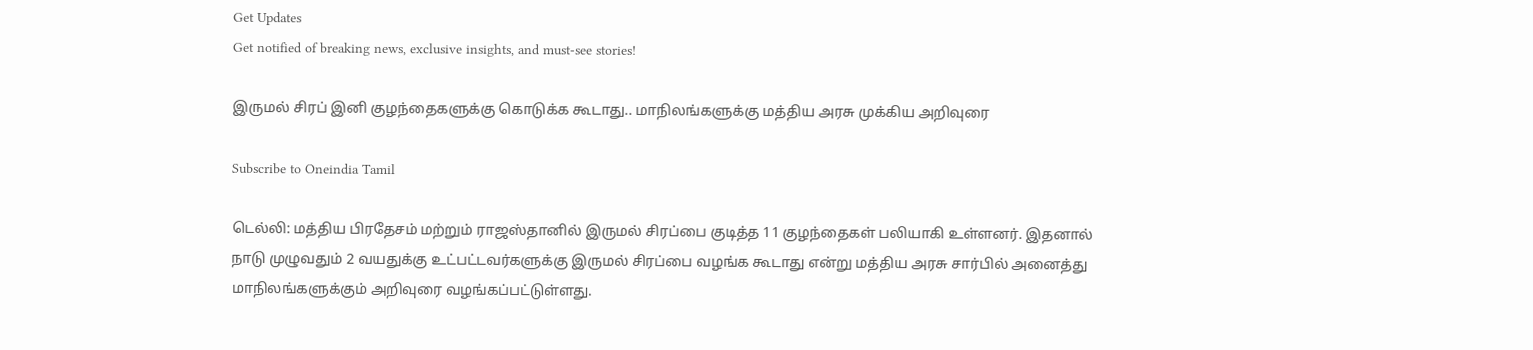Get Updates
Get notified of breaking news, exclusive insights, and must-see stories!

இருமல் சிரப் இனி குழந்தைகளுக்கு கொடுக்க கூடாது.. மாநிலங்களுக்கு மத்திய அரசு முக்கிய அறிவுரை

Subscribe to Oneindia Tamil

டெல்லி: மத்திய பிரதேசம் மற்றும் ராஜஸ்தானில் இருமல் சிரப்பை குடித்த 11 குழந்தைகள் பலியாகி உள்ளனர். இதனால் நாடு முழுவதும் 2 வயதுக்கு உட்பட்டவர்களுக்கு இருமல் சிரப்பை வழங்க கூடாது என்று மத்திய அரசு சார்பில் அனைத்து மாநிலங்களுக்கும் அறிவுரை வழங்கப்பட்டுள்ளது.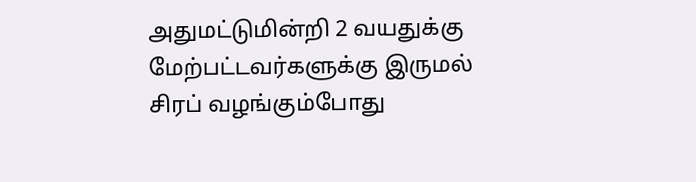அதுமட்டுமின்றி 2 வயதுக்கு மேற்பட்டவர்களுக்கு இருமல் சிரப் வழங்கும்போது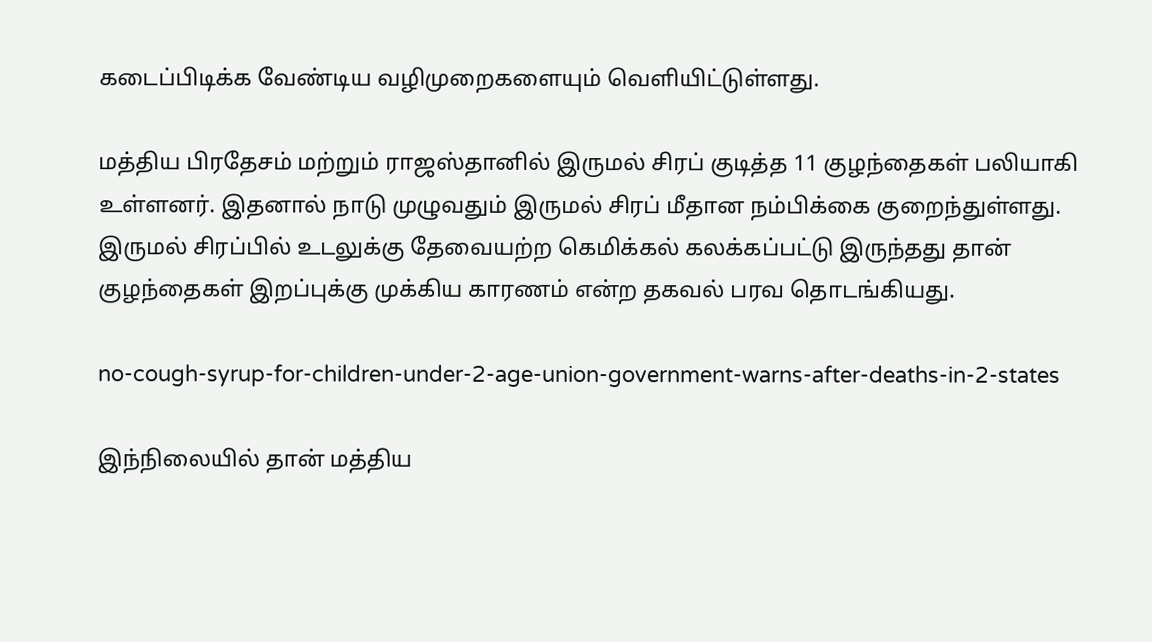கடைப்பிடிக்க வேண்டிய வழிமுறைகளையும் வெளியிட்டுள்ளது.

மத்திய பிரதேசம் மற்றும் ராஜஸ்தானில் இருமல் சிரப் குடித்த 11 குழந்தைகள் பலியாகி உள்ளனர். இதனால் நாடு முழுவதும் இருமல் சிரப் மீதான நம்பிக்கை குறைந்துள்ளது. இருமல் சிரப்பில் உடலுக்கு தேவையற்ற கெமிக்கல் கலக்கப்பட்டு இருந்தது தான் குழந்தைகள் இறப்புக்கு முக்கிய காரணம் என்ற தகவல் பரவ தொடங்கியது.

no-cough-syrup-for-children-under-2-age-union-government-warns-after-deaths-in-2-states

இந்நிலையில் தான் மத்திய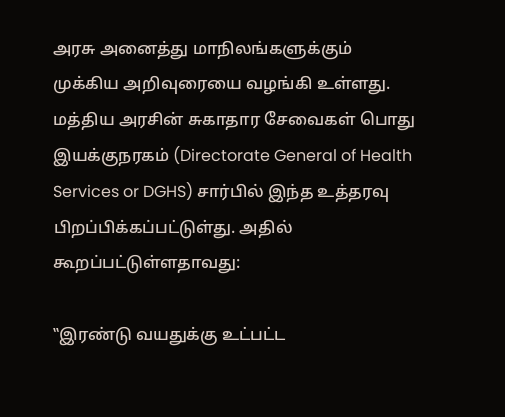அரசு அனைத்து மாநிலங்களுக்கும் முக்கிய அறிவுரையை வழங்கி உள்ளது. மத்திய அரசின் சுகாதார சேவைகள் பொது இயக்குநரகம் (Directorate General of Health Services or DGHS) சார்பில் இந்த உத்தரவு பிறப்பிக்கப்பட்டுள்து. அதில் கூறப்பட்டுள்ளதாவது:

‛‛இரண்டு வயதுக்கு உட்பட்ட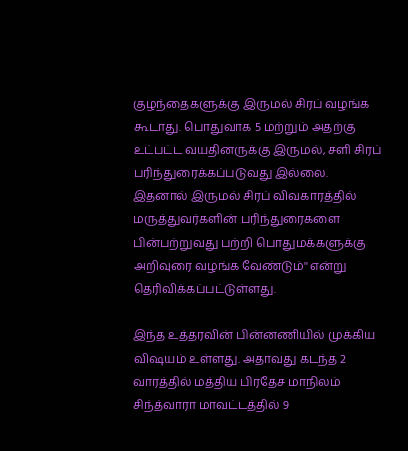குழந்தைகளுக்கு இருமல் சிரப் வழங்க கூடாது. பொதுவாக 5 மற்றும் அதற்கு உட்பட்ட வயதினருக்கு இருமல், சளி சிரப் பரிந்துரைக்கப்படுவது இல்லை. இதனால் இருமல் சிரப் விவகாரத்தில் மருத்துவர்களின் பரிந்துரைகளை பின்பற்றுவது பற்றி பொதுமக்களுக்கு அறிவுரை வழங்க வேண்டும்'' என்று தெரிவிக்கப்பட்டுள்ளது.

இந்த உத்தரவின் பின்னணியில் முக்கிய விஷயம் உள்ளது. அதாவது கடந்த 2 வாரத்தில் மத்திய பிரதேச மாநிலம் சிந்த்வாரா மாவட்டத்தில் 9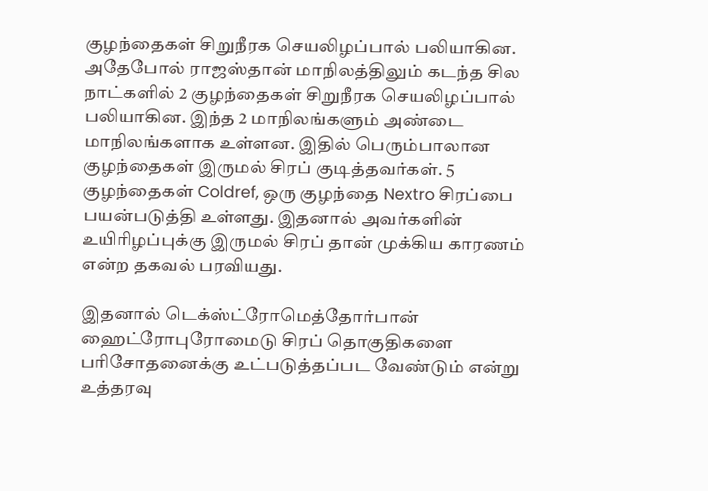குழந்தைகள் சிறுநீரக செயலிழப்பால் பலியாகின. அதேபோல் ராஜஸ்தான் மாநிலத்திலும் கடந்த சில நாட்களில் 2 குழந்தைகள் சிறுநீரக செயலிழப்பால் பலியாகின. இந்த 2 மாநிலங்களும் அண்டை மாநிலங்களாக உள்ளன. இதில் பெரும்பாலான குழந்தைகள் இருமல் சிரப் குடித்தவர்கள். 5 குழந்தைகள் Coldref, ஒரு குழந்தை Nextro சிரப்பை பயன்படுத்தி உள்ளது. இதனால் அவர்களின் உயிரிழப்புக்கு இருமல் சிரப் தான் முக்கிய காரணம் என்ற தகவல் பரவியது.

இதனால் டெக்ஸ்ட்ரோமெத்தோர்பான் ஹைட்ரோபுரோமைடு சிரப் தொகுதிகளை பரிசோதனைக்கு உட்படுத்தப்பட வேண்டும் என்று உத்தரவு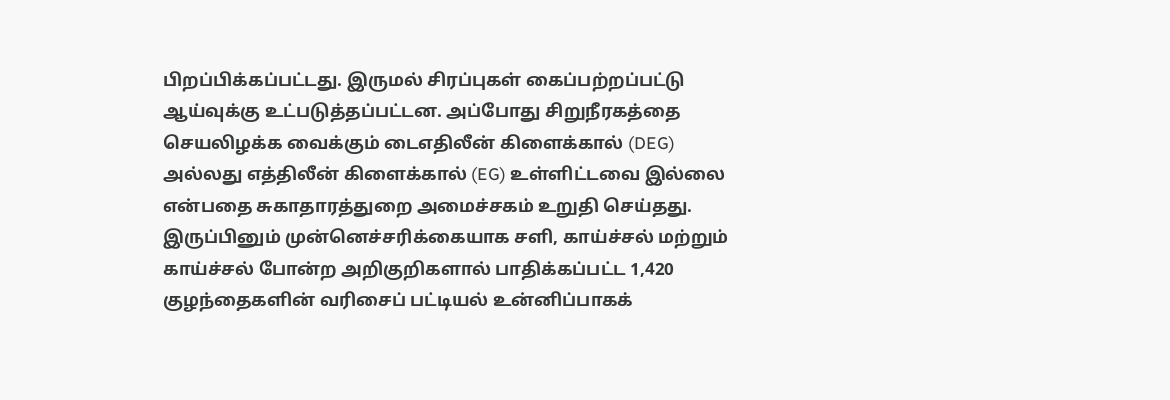பிறப்பிக்கப்பட்டது. இருமல் சிரப்புகள் கைப்பற்றப்பட்டு ஆய்வுக்கு உட்படுத்தப்பட்டன. அப்போது சிறுநீரகத்தை செயலிழக்க வைக்கும் டைஎதிலீன் கிளைக்கால் (DEG) அல்லது எத்திலீன் கிளைக்கால் (EG) உள்ளிட்டவை இல்லை என்பதை சுகாதாரத்துறை அமைச்சகம் உறுதி செய்தது. இருப்பினும் முன்னெச்சரிக்கையாக சளி, காய்ச்சல் மற்றும் காய்ச்சல் போன்ற அறிகுறிகளால் பாதிக்கப்பட்ட 1,420 குழந்தைகளின் வரிசைப் பட்டியல் உன்னிப்பாகக்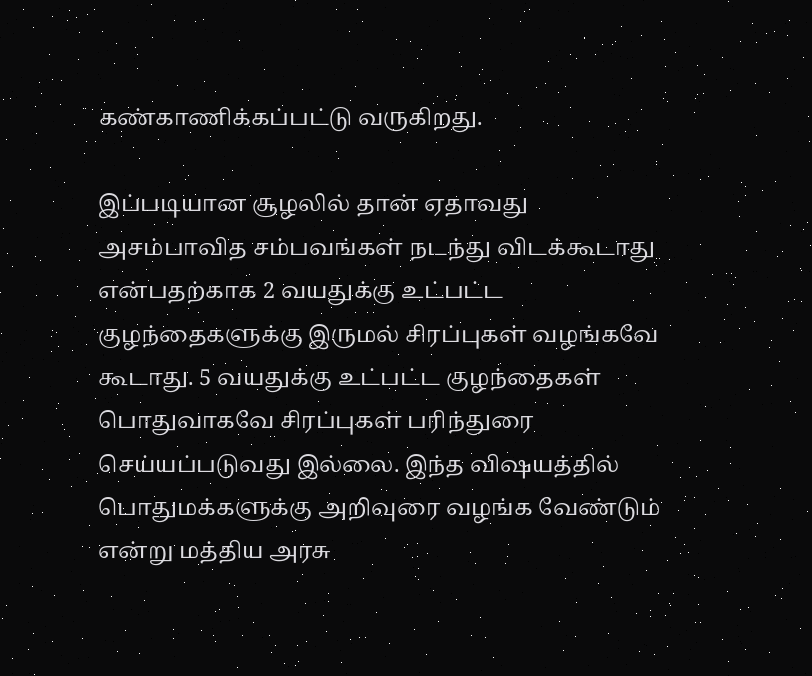கண்காணிக்கப்பட்டு வருகிறது.

இப்படியான சூழலில் தான் ஏதாவது அசம்பாவித சம்பவங்கள் நடந்து விடக்கூடாது என்பதற்காக 2 வயதுக்கு உட்பட்ட குழந்தைகளுக்கு இருமல் சிரப்புகள் வழங்கவே கூடாது. 5 வயதுக்கு உட்பட்ட குழந்தைகள் பொதுவாகவே சிரப்புகள் பரிந்துரை செய்யப்படுவது இல்லை. இந்த விஷயத்தில் பொதுமக்களுக்கு அறிவுரை வழங்க வேண்டும் என்று மத்திய அரசு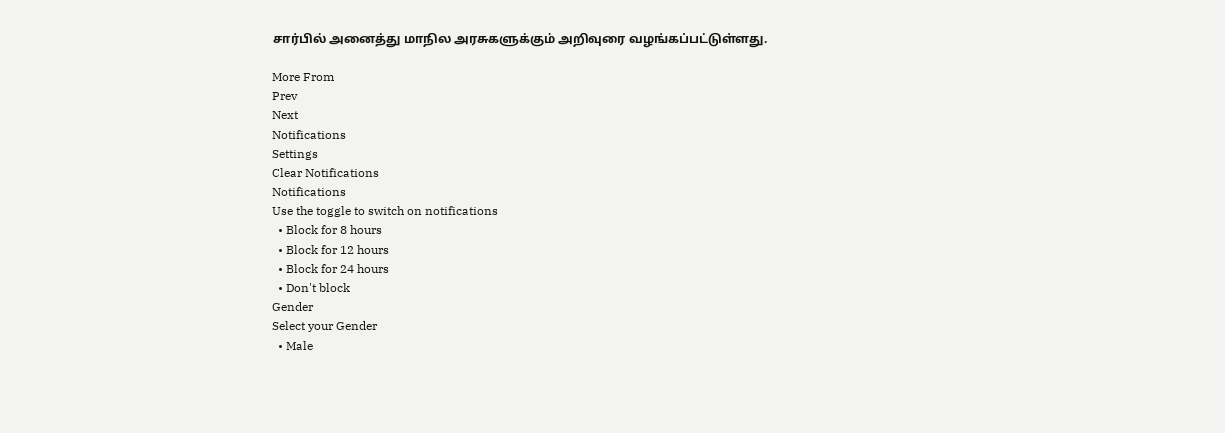சார்பில் அனைத்து மாநில அரசுகளுக்கும் அறிவுரை வழங்கப்பட்டுள்ளது.

More From
Prev
Next
Notifications
Settings
Clear Notifications
Notifications
Use the toggle to switch on notifications
  • Block for 8 hours
  • Block for 12 hours
  • Block for 24 hours
  • Don't block
Gender
Select your Gender
  • Male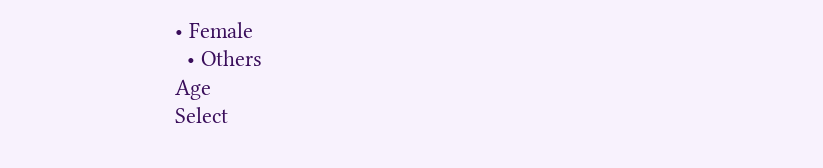• Female
  • Others
Age
Select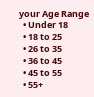your Age Range
  • Under 18
  • 18 to 25
  • 26 to 35
  • 36 to 45
  • 45 to 55
  • 55+